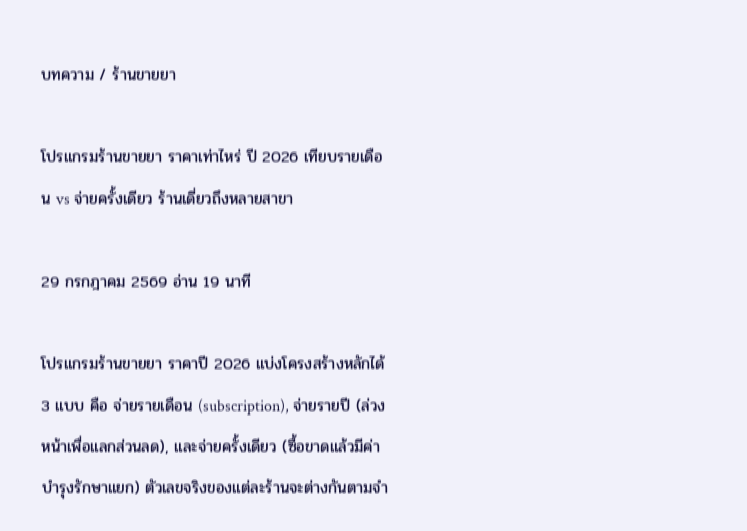บทความ / ร้านขายยา

โปรแกรมร้านขายยา ราคาเท่าไหร่ ปี 2026 เทียบรายเดือน vs จ่ายครั้งเดียว ร้านเดี่ยวถึงหลายสาขา

29 กรกฎาคม 2569 อ่าน 19 นาที

โปรแกรมร้านขายยา ราคาปี 2026 แบ่งโครงสร้างหลักได้ 3 แบบ คือ จ่ายรายเดือน (subscription), จ่ายรายปี (ล่วงหน้าเพื่อแลกส่วนลด), และจ่ายครั้งเดียว (ซื้อขาดแล้วมีค่าบำรุงรักษาแยก) ตัวเลขจริงของแต่ละร้านจะต่างกันตามจำ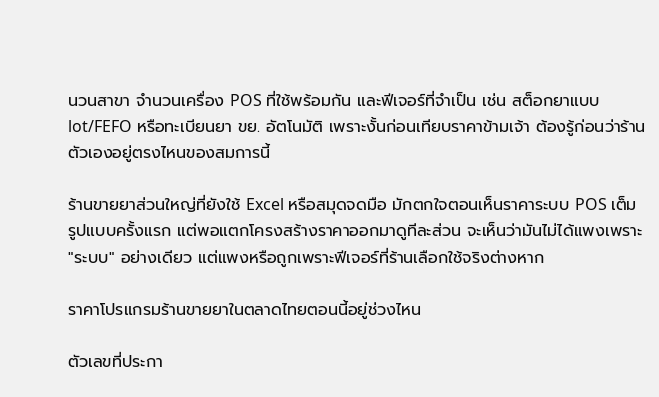นวนสาขา จำนวนเครื่อง POS ที่ใช้พร้อมกัน และฟีเจอร์ที่จำเป็น เช่น สต็อกยาแบบ lot/FEFO หรือทะเบียนยา ขย. อัตโนมัติ เพราะงั้นก่อนเทียบราคาข้ามเจ้า ต้องรู้ก่อนว่าร้านตัวเองอยู่ตรงไหนของสมการนี้

ร้านขายยาส่วนใหญ่ที่ยังใช้ Excel หรือสมุดจดมือ มักตกใจตอนเห็นราคาระบบ POS เต็มรูปแบบครั้งแรก แต่พอแตกโครงสร้างราคาออกมาดูทีละส่วน จะเห็นว่ามันไม่ได้แพงเพราะ "ระบบ" อย่างเดียว แต่แพงหรือถูกเพราะฟีเจอร์ที่ร้านเลือกใช้จริงต่างหาก

ราคาโปรแกรมร้านขายยาในตลาดไทยตอนนี้อยู่ช่วงไหน

ตัวเลขที่ประกา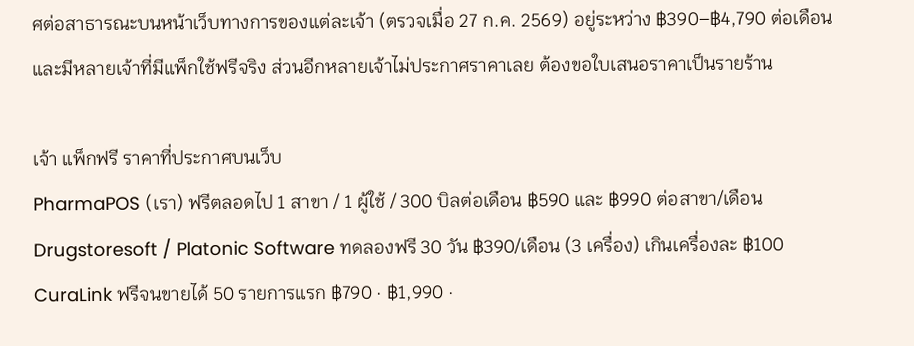ศต่อสาธารณะบนหน้าเว็บทางการของแต่ละเจ้า (ตรวจเมื่อ 27 ก.ค. 2569) อยู่ระหว่าง ฿390–฿4,790 ต่อเดือน และมีหลายเจ้าที่มีแพ็กใช้ฟรีจริง ส่วนอีกหลายเจ้าไม่ประกาศราคาเลย ต้องขอใบเสนอราคาเป็นรายร้าน

เจ้า แพ็กฟรี ราคาที่ประกาศบนเว็บ
PharmaPOS (เรา) ฟรีตลอดไป 1 สาขา / 1 ผู้ใช้ / 300 บิลต่อเดือน ฿590 และ ฿990 ต่อสาขา/เดือน
Drugstoresoft / Platonic Software ทดลองฟรี 30 วัน ฿390/เดือน (3 เครื่อง) เกินเครื่องละ ฿100
CuraLink ฟรีจนขายได้ 50 รายการแรก ฿790 · ฿1,990 ·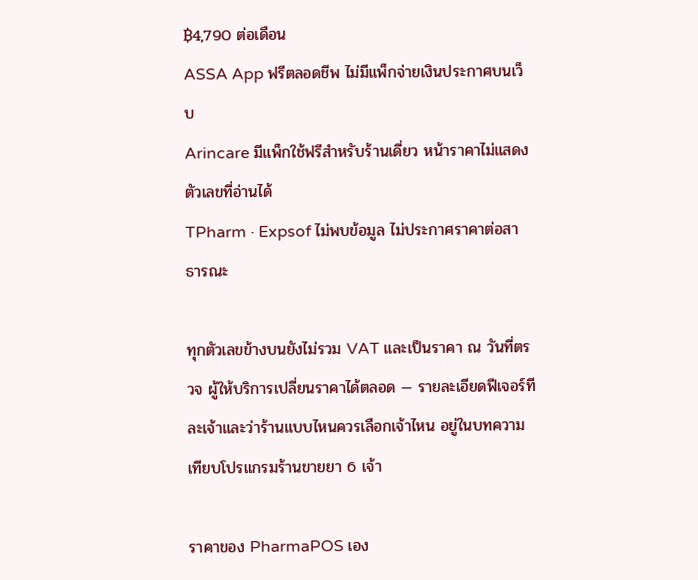฿4,790 ต่อเดือน
ASSA App ฟรีตลอดชีพ ไม่มีแพ็กจ่ายเงินประกาศบนเว็บ
Arincare มีแพ็กใช้ฟรีสำหรับร้านเดี่ยว หน้าราคาไม่แสดงตัวเลขที่อ่านได้
TPharm · Expsof ไม่พบข้อมูล ไม่ประกาศราคาต่อสาธารณะ

ทุกตัวเลขข้างบนยังไม่รวม VAT และเป็นราคา ณ วันที่ตรวจ ผู้ให้บริการเปลี่ยนราคาได้ตลอด — รายละเอียดฟีเจอร์ทีละเจ้าและว่าร้านแบบไหนควรเลือกเจ้าไหน อยู่ในบทความเทียบโปรแกรมร้านขายยา 6 เจ้า

ราคาของ PharmaPOS เอง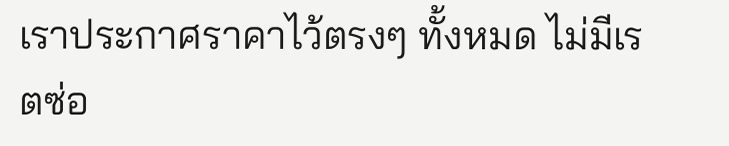เราประกาศราคาไว้ตรงๆ ทั้งหมด ไม่มีเรตซ่อ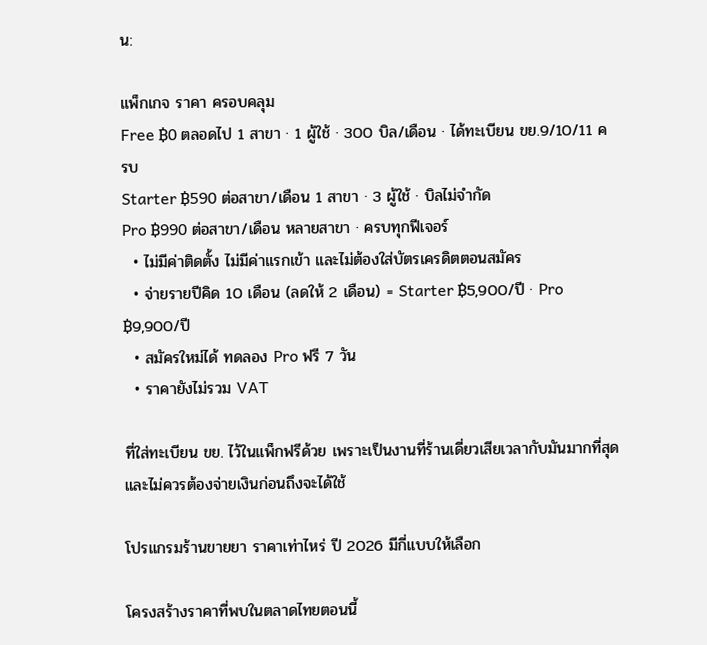น:

แพ็กเกจ ราคา ครอบคลุม
Free ฿0 ตลอดไป 1 สาขา · 1 ผู้ใช้ · 300 บิล/เดือน · ได้ทะเบียน ขย.9/10/11 ครบ
Starter ฿590 ต่อสาขา/เดือน 1 สาขา · 3 ผู้ใช้ · บิลไม่จำกัด
Pro ฿990 ต่อสาขา/เดือน หลายสาขา · ครบทุกฟีเจอร์
  • ไม่มีค่าติดตั้ง ไม่มีค่าแรกเข้า และไม่ต้องใส่บัตรเครดิตตอนสมัคร
  • จ่ายรายปีคิด 10 เดือน (ลดให้ 2 เดือน) = Starter ฿5,900/ปี · Pro ฿9,900/ปี
  • สมัครใหม่ได้ ทดลอง Pro ฟรี 7 วัน
  • ราคายังไม่รวม VAT

ที่ใส่ทะเบียน ขย. ไว้ในแพ็กฟรีด้วย เพราะเป็นงานที่ร้านเดี่ยวเสียเวลากับมันมากที่สุด และไม่ควรต้องจ่ายเงินก่อนถึงจะได้ใช้

โปรแกรมร้านขายยา ราคาเท่าไหร่ ปี 2026 มีกี่แบบให้เลือก

โครงสร้างราคาที่พบในตลาดไทยตอนนี้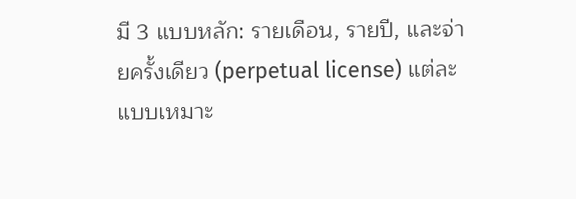มี 3 แบบหลัก: รายเดือน, รายปี, และจ่ายครั้งเดียว (perpetual license) แต่ละแบบเหมาะ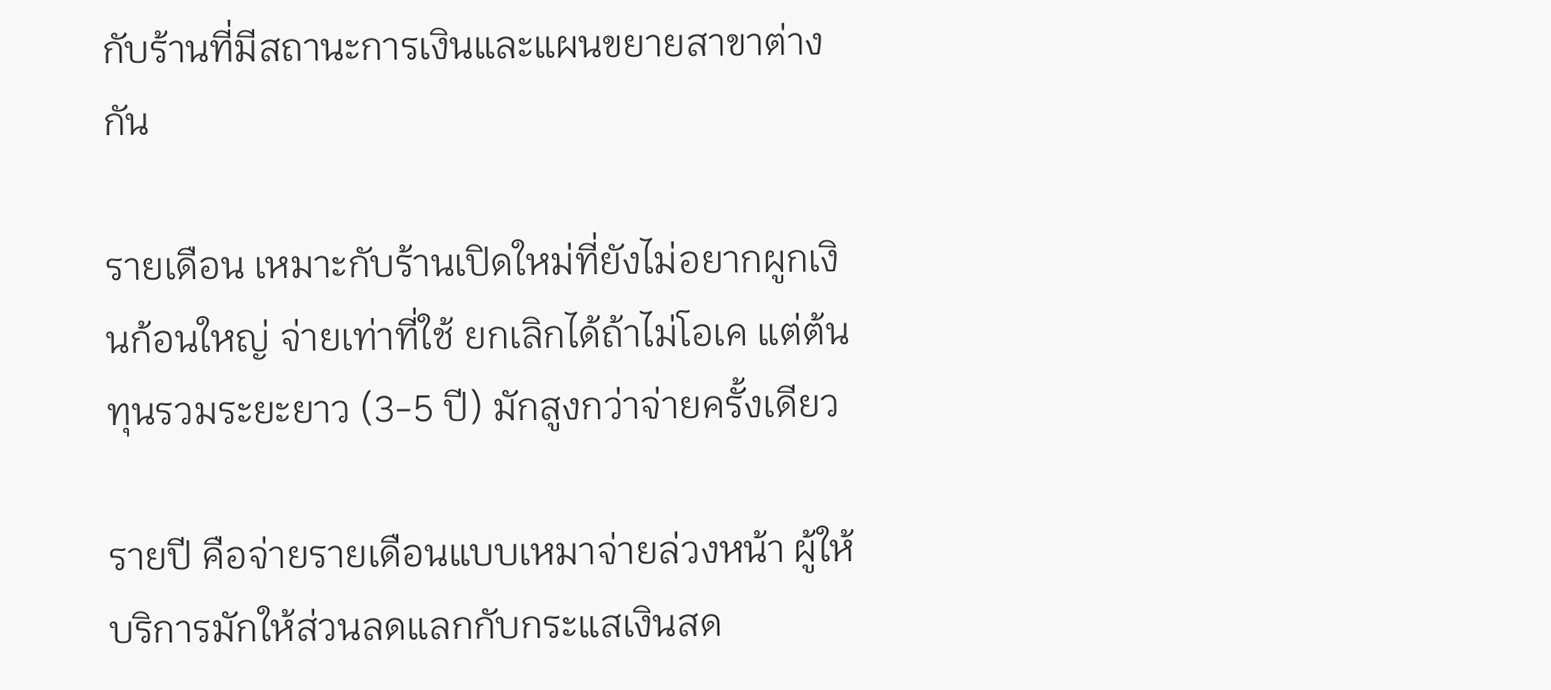กับร้านที่มีสถานะการเงินและแผนขยายสาขาต่างกัน

รายเดือน เหมาะกับร้านเปิดใหม่ที่ยังไม่อยากผูกเงินก้อนใหญ่ จ่ายเท่าที่ใช้ ยกเลิกได้ถ้าไม่โอเค แต่ต้นทุนรวมระยะยาว (3-5 ปี) มักสูงกว่าจ่ายครั้งเดียว

รายปี คือจ่ายรายเดือนแบบเหมาจ่ายล่วงหน้า ผู้ให้บริการมักให้ส่วนลดแลกกับกระแสเงินสด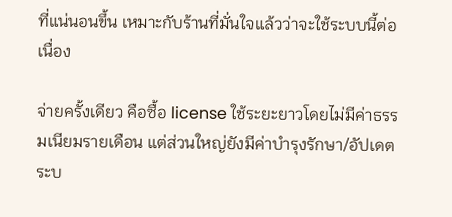ที่แน่นอนขึ้น เหมาะกับร้านที่มั่นใจแล้วว่าจะใช้ระบบนี้ต่อเนื่อง

จ่ายครั้งเดียว คือซื้อ license ใช้ระยะยาวโดยไม่มีค่าธรรมเนียมรายเดือน แต่ส่วนใหญ่ยังมีค่าบำรุงรักษา/อัปเดตระบ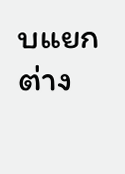บแยกต่าง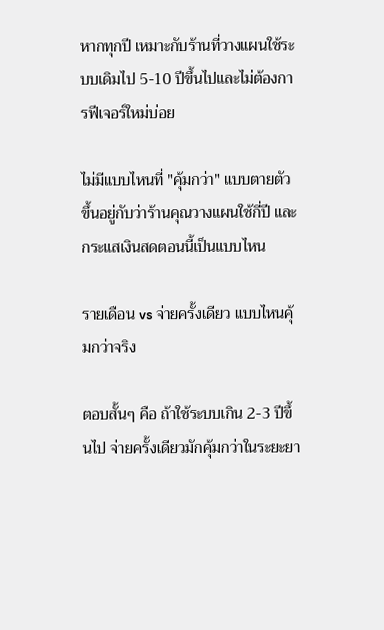หากทุกปี เหมาะกับร้านที่วางแผนใช้ระบบเดิมไป 5-10 ปีขึ้นไปและไม่ต้องการฟีเจอร์ใหม่บ่อย

ไม่มีแบบไหนที่ "คุ้มกว่า" แบบตายตัว ขึ้นอยู่กับว่าร้านคุณวางแผนใช้กี่ปี และกระแสเงินสดตอนนี้เป็นแบบไหน

รายเดือน vs จ่ายครั้งเดียว แบบไหนคุ้มกว่าจริง

ตอบสั้นๆ คือ ถ้าใช้ระบบเกิน 2-3 ปีขึ้นไป จ่ายครั้งเดียวมักคุ้มกว่าในระยะยา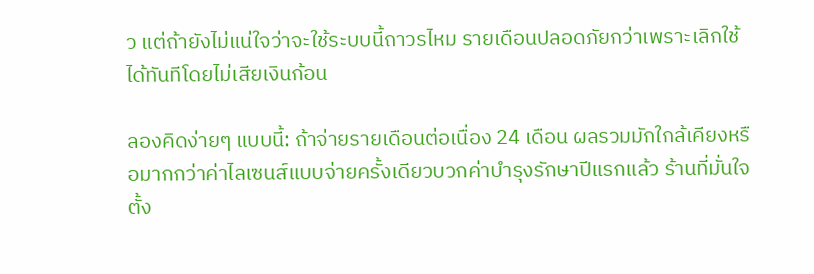ว แต่ถ้ายังไม่แน่ใจว่าจะใช้ระบบนี้ถาวรไหม รายเดือนปลอดภัยกว่าเพราะเลิกใช้ได้ทันทีโดยไม่เสียเงินก้อน

ลองคิดง่ายๆ แบบนี้: ถ้าจ่ายรายเดือนต่อเนื่อง 24 เดือน ผลรวมมักใกล้เคียงหรือมากกว่าค่าไลเซนส์แบบจ่ายครั้งเดียวบวกค่าบำรุงรักษาปีแรกแล้ว ร้านที่มั่นใจตั้ง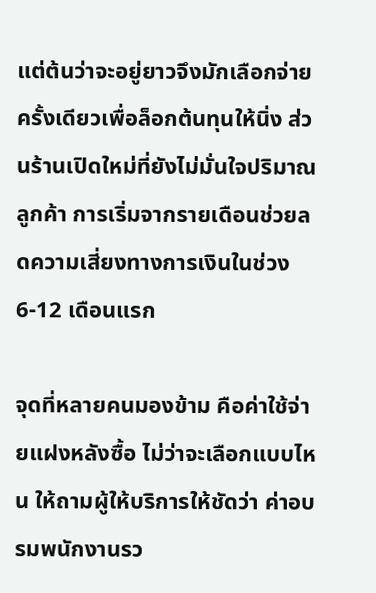แต่ต้นว่าจะอยู่ยาวจึงมักเลือกจ่ายครั้งเดียวเพื่อล็อกต้นทุนให้นิ่ง ส่วนร้านเปิดใหม่ที่ยังไม่มั่นใจปริมาณลูกค้า การเริ่มจากรายเดือนช่วยลดความเสี่ยงทางการเงินในช่วง 6-12 เดือนแรก

จุดที่หลายคนมองข้าม คือค่าใช้จ่ายแฝงหลังซื้อ ไม่ว่าจะเลือกแบบไหน ให้ถามผู้ให้บริการให้ชัดว่า ค่าอบรมพนักงานรว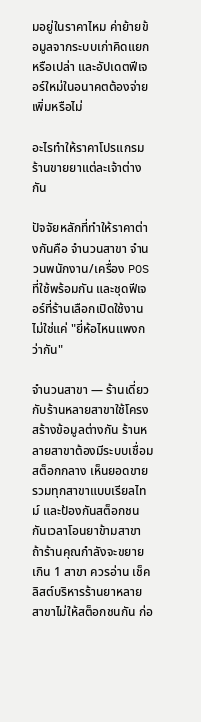มอยู่ในราคาไหม ค่าย้ายข้อมูลจากระบบเก่าคิดแยกหรือเปล่า และอัปเดตฟีเจอร์ใหม่ในอนาคตต้องจ่ายเพิ่มหรือไม่

อะไรทำให้ราคาโปรแกรมร้านขายยาแต่ละเจ้าต่างกัน

ปัจจัยหลักที่ทำให้ราคาต่างกันคือ จำนวนสาขา จำนวนพนักงาน/เครื่อง POS ที่ใช้พร้อมกัน และชุดฟีเจอร์ที่ร้านเลือกเปิดใช้งาน ไม่ใช่แค่ "ยี่ห้อไหนแพงกว่ากัน"

จำนวนสาขา — ร้านเดี่ยวกับร้านหลายสาขาใช้โครงสร้างข้อมูลต่างกัน ร้านหลายสาขาต้องมีระบบเชื่อมสต็อกกลาง เห็นยอดขายรวมทุกสาขาแบบเรียลไทม์ และป้องกันสต็อกชนกันเวลาโอนยาข้ามสาขา ถ้าร้านคุณกำลังจะขยายเกิน 1 สาขา ควรอ่าน เช็คลิสต์บริหารร้านยาหลายสาขาไม่ให้สต็อกชนกัน ก่อ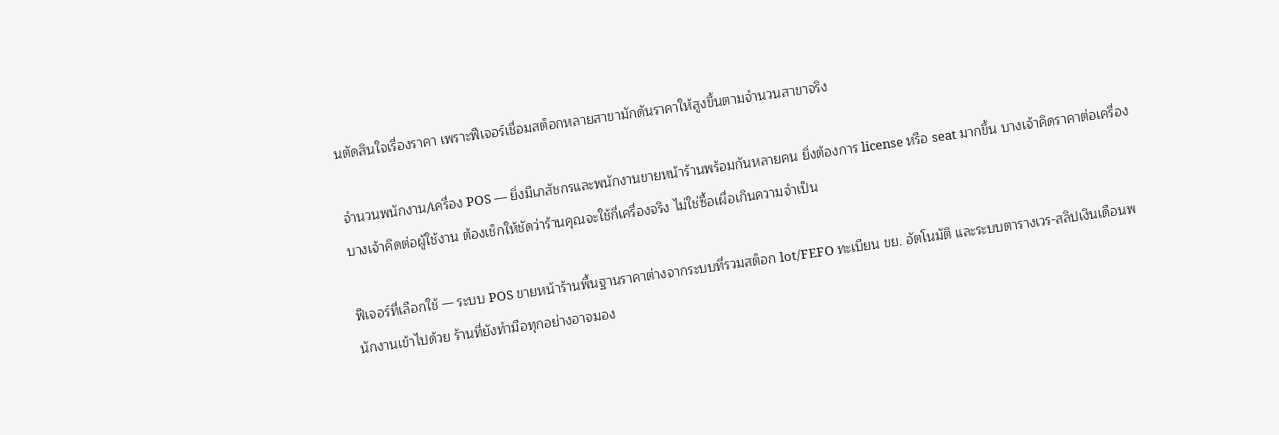นตัดสินใจเรื่องราคา เพราะฟีเจอร์เชื่อมสต็อกหลายสาขามักดันราคาให้สูงขึ้นตามจำนวนสาขาจริง

จำนวนพนักงาน/เครื่อง POS — ยิ่งมีเภสัชกรและพนักงานขายหน้าร้านพร้อมกันหลายคน ยิ่งต้องการ license หรือ seat มากขึ้น บางเจ้าคิดราคาต่อเครื่อง บางเจ้าคิดต่อผู้ใช้งาน ต้องเช็กให้ชัดว่าร้านคุณจะใช้กี่เครื่องจริง ไม่ใช่ซื้อเผื่อเกินความจำเป็น

ฟีเจอร์ที่เลือกใช้ — ระบบ POS ขายหน้าร้านพื้นฐานราคาต่างจากระบบที่รวมสต็อก lot/FEFO ทะเบียน ขย. อัตโนมัติ และระบบตารางเวร-สลิปเงินเดือนพนักงานเข้าไปด้วย ร้านที่ยังทำมือทุกอย่างอาจมอง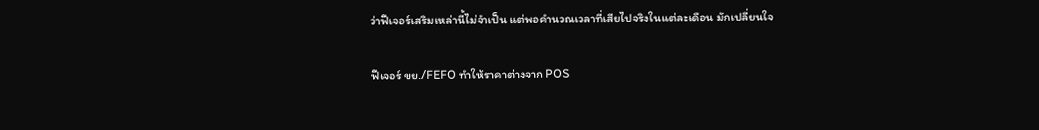ว่าฟีเจอร์เสริมเหล่านี้ไม่จำเป็น แต่พอคำนวณเวลาที่เสียไปจริงในแต่ละเดือน มักเปลี่ยนใจ

ฟีเจอร์ ขย./FEFO ทำให้ราคาต่างจาก POS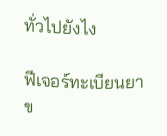ทั่วไปยังไง

ฟีเจอร์ทะเบียนยา ข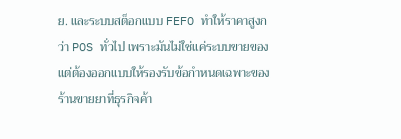ย. และระบบสต็อกแบบ FEFO ทำให้ราคาสูงกว่า POS ทั่วไป เพราะมันไม่ใช่แค่ระบบขายของ แต่ต้องออกแบบให้รองรับข้อกำหนดเฉพาะของร้านขายยาที่ธุรกิจค้า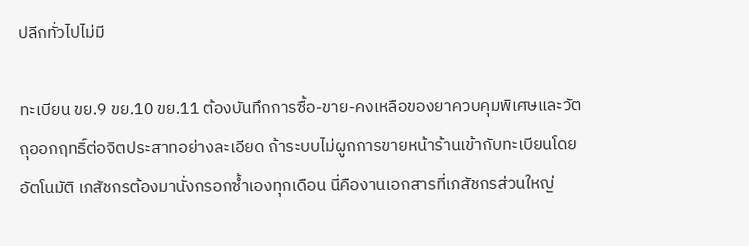ปลีกทั่วไปไม่มี

ทะเบียน ขย.9 ขย.10 ขย.11 ต้องบันทึกการซื้อ-ขาย-คงเหลือของยาควบคุมพิเศษและวัตถุออกฤทธิ์ต่อจิตประสาทอย่างละเอียด ถ้าระบบไม่ผูกการขายหน้าร้านเข้ากับทะเบียนโดยอัตโนมัติ เภสัชกรต้องมานั่งกรอกซ้ำเองทุกเดือน นี่คืองานเอกสารที่เภสัชกรส่วนใหญ่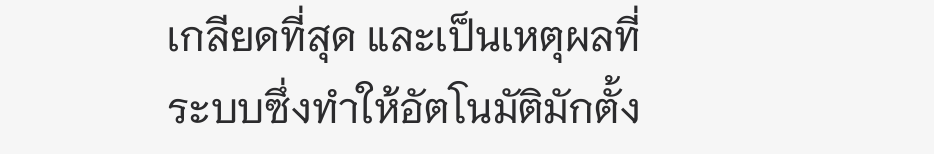เกลียดที่สุด และเป็นเหตุผลที่ระบบซึ่งทำให้อัตโนมัติมักตั้ง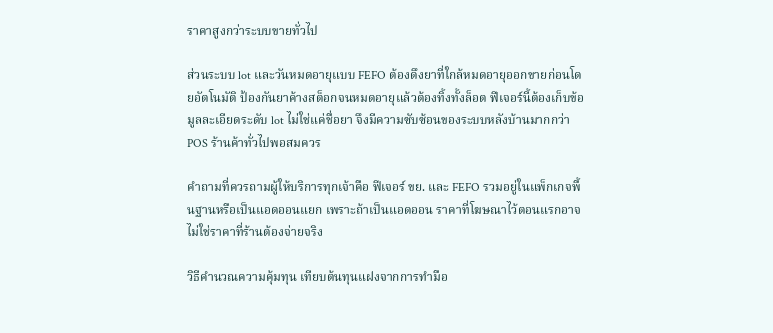ราคาสูงกว่าระบบขายทั่วไป

ส่วนระบบ lot และวันหมดอายุแบบ FEFO ต้องดึงยาที่ใกล้หมดอายุออกขายก่อนโดยอัตโนมัติ ป้องกันยาค้างสต็อกจนหมดอายุแล้วต้องทิ้งทั้งล็อต ฟีเจอร์นี้ต้องเก็บข้อมูลละเอียดระดับ lot ไม่ใช่แค่ชื่อยา จึงมีความซับซ้อนของระบบหลังบ้านมากกว่า POS ร้านค้าทั่วไปพอสมควร

คำถามที่ควรถามผู้ให้บริการทุกเจ้าคือ ฟีเจอร์ ขย. และ FEFO รวมอยู่ในแพ็กเกจพื้นฐานหรือเป็นแอดออนแยก เพราะถ้าเป็นแอดออน ราคาที่โฆษณาไว้ตอนแรกอาจไม่ใช่ราคาที่ร้านต้องจ่ายจริง

วิธีคำนวณความคุ้มทุน เทียบต้นทุนแฝงจากการทำมือ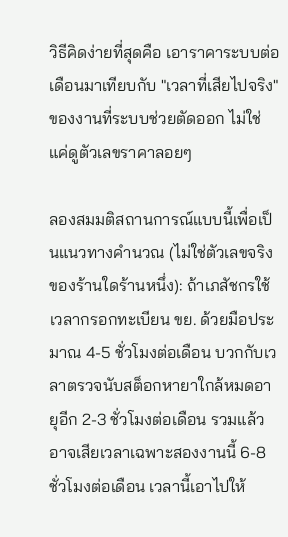วิธีคิดง่ายที่สุดคือ เอาราคาระบบต่อเดือนมาเทียบกับ "เวลาที่เสียไปจริง" ของงานที่ระบบช่วยตัดออก ไม่ใช่แค่ดูตัวเลขราคาลอยๆ

ลองสมมติสถานการณ์แบบนี้เพื่อเป็นแนวทางคำนวณ (ไม่ใช่ตัวเลขจริงของร้านใดร้านหนึ่ง): ถ้าเภสัชกรใช้เวลากรอกทะเบียน ขย. ด้วยมือประมาณ 4-5 ชั่วโมงต่อเดือน บวกกับเวลาตรวจนับสต็อกหายาใกล้หมดอายุอีก 2-3 ชั่วโมงต่อเดือน รวมแล้วอาจเสียเวลาเฉพาะสองงานนี้ 6-8 ชั่วโมงต่อเดือน เวลานี้เอาไปให้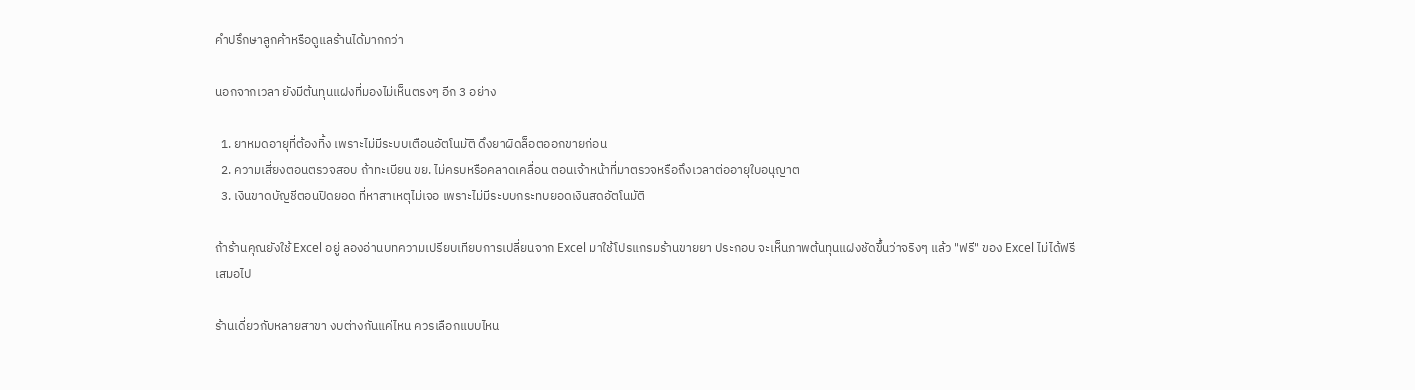คำปรึกษาลูกค้าหรือดูแลร้านได้มากกว่า

นอกจากเวลา ยังมีต้นทุนแฝงที่มองไม่เห็นตรงๆ อีก 3 อย่าง

  1. ยาหมดอายุที่ต้องทิ้ง เพราะไม่มีระบบเตือนอัตโนมัติ ดึงยาผิดล็อตออกขายก่อน
  2. ความเสี่ยงตอนตรวจสอบ ถ้าทะเบียน ขย. ไม่ครบหรือคลาดเคลื่อน ตอนเจ้าหน้าที่มาตรวจหรือถึงเวลาต่ออายุใบอนุญาต
  3. เงินขาดบัญชีตอนปิดยอด ที่หาสาเหตุไม่เจอ เพราะไม่มีระบบกระทบยอดเงินสดอัตโนมัติ

ถ้าร้านคุณยังใช้ Excel อยู่ ลองอ่านบทความเปรียบเทียบการเปลี่ยนจาก Excel มาใช้โปรแกรมร้านขายยา ประกอบ จะเห็นภาพต้นทุนแฝงชัดขึ้นว่าจริงๆ แล้ว "ฟรี" ของ Excel ไม่ได้ฟรีเสมอไป

ร้านเดี่ยวกับหลายสาขา งบต่างกันแค่ไหน ควรเลือกแบบไหน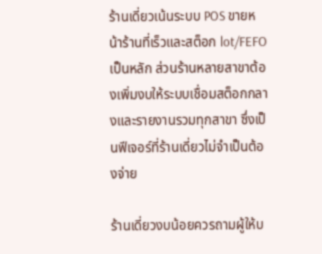ร้านเดี่ยวเน้นระบบ POS ขายหน้าร้านที่เร็วและสต็อก lot/FEFO เป็นหลัก ส่วนร้านหลายสาขาต้องเพิ่มงบให้ระบบเชื่อมสต็อกกลางและรายงานรวมทุกสาขา ซึ่งเป็นฟีเจอร์ที่ร้านเดี่ยวไม่จำเป็นต้องจ่าย

ร้านเดี่ยวงบน้อยควรถามผู้ให้บ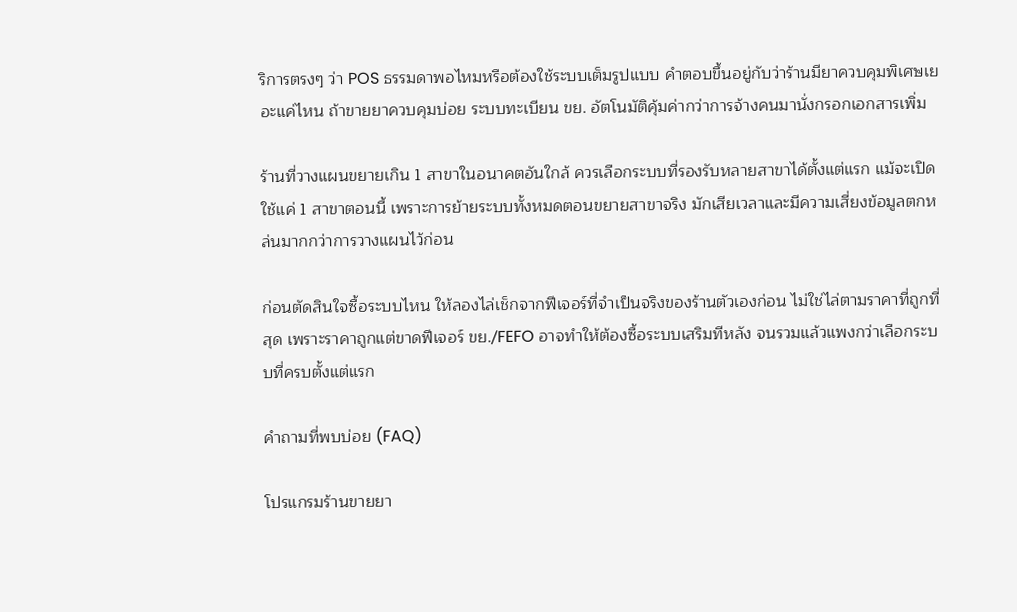ริการตรงๆ ว่า POS ธรรมดาพอไหมหรือต้องใช้ระบบเต็มรูปแบบ คำตอบขึ้นอยู่กับว่าร้านมียาควบคุมพิเศษเยอะแค่ไหน ถ้าขายยาควบคุมบ่อย ระบบทะเบียน ขย. อัตโนมัติคุ้มค่ากว่าการจ้างคนมานั่งกรอกเอกสารเพิ่ม

ร้านที่วางแผนขยายเกิน 1 สาขาในอนาคตอันใกล้ ควรเลือกระบบที่รองรับหลายสาขาได้ตั้งแต่แรก แม้จะเปิดใช้แค่ 1 สาขาตอนนี้ เพราะการย้ายระบบทั้งหมดตอนขยายสาขาจริง มักเสียเวลาและมีความเสี่ยงข้อมูลตกหล่นมากกว่าการวางแผนไว้ก่อน

ก่อนตัดสินใจซื้อระบบไหน ให้ลองไล่เช็กจากฟีเจอร์ที่จำเป็นจริงของร้านตัวเองก่อน ไม่ใช่ไล่ตามราคาที่ถูกที่สุด เพราะราคาถูกแต่ขาดฟีเจอร์ ขย./FEFO อาจทำให้ต้องซื้อระบบเสริมทีหลัง จนรวมแล้วแพงกว่าเลือกระบบที่ครบตั้งแต่แรก

คำถามที่พบบ่อย (FAQ)

โปรแกรมร้านขายยา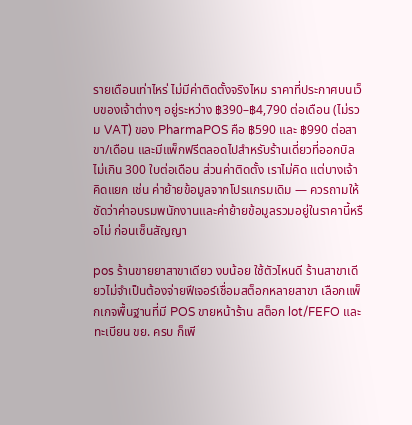รายเดือนเท่าไหร่ ไม่มีค่าติดตั้งจริงไหม ราคาที่ประกาศบนเว็บของเจ้าต่างๆ อยู่ระหว่าง ฿390–฿4,790 ต่อเดือน (ไม่รวม VAT) ของ PharmaPOS คือ ฿590 และ ฿990 ต่อสาขา/เดือน และมีแพ็กฟรีตลอดไปสำหรับร้านเดี่ยวที่ออกบิลไม่เกิน 300 ใบต่อเดือน ส่วนค่าติดตั้ง เราไม่คิด แต่บางเจ้าคิดแยก เช่น ค่าย้ายข้อมูลจากโปรแกรมเดิม — ควรถามให้ชัดว่าค่าอบรมพนักงานและค่าย้ายข้อมูลรวมอยู่ในราคานี้หรือไม่ ก่อนเซ็นสัญญา

pos ร้านขายยาสาขาเดียว งบน้อย ใช้ตัวไหนดี ร้านสาขาเดียวไม่จำเป็นต้องจ่ายฟีเจอร์เชื่อมสต็อกหลายสาขา เลือกแพ็กเกจพื้นฐานที่มี POS ขายหน้าร้าน สต็อก lot/FEFO และทะเบียน ขย. ครบ ก็เพี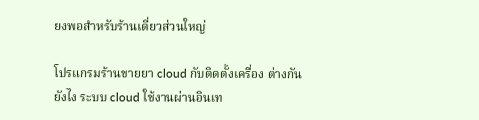ยงพอสำหรับร้านเดี่ยวส่วนใหญ่

โปรแกรมร้านขายยา cloud กับติดตั้งเครื่อง ต่างกันยังไง ระบบ cloud ใช้งานผ่านอินเท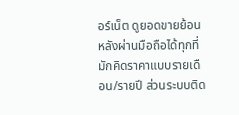อร์เน็ต ดูยอดขายย้อนหลังผ่านมือถือได้ทุกที่ มักคิดราคาแบบรายเดือน/รายปี ส่วนระบบติด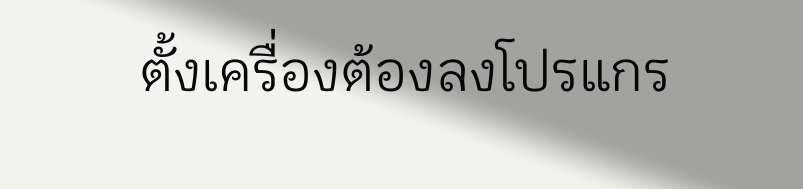ตั้งเครื่องต้องลงโปรแกร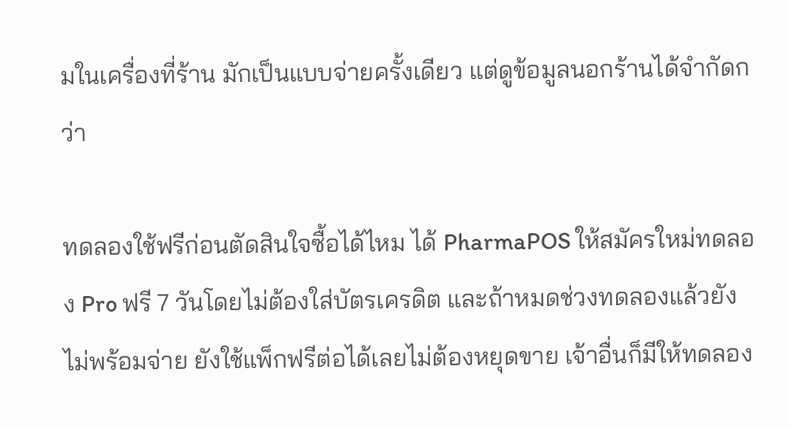มในเครื่องที่ร้าน มักเป็นแบบจ่ายครั้งเดียว แต่ดูข้อมูลนอกร้านได้จำกัดกว่า

ทดลองใช้ฟรีก่อนตัดสินใจซื้อได้ไหม ได้ PharmaPOS ให้สมัครใหม่ทดลอง Pro ฟรี 7 วันโดยไม่ต้องใส่บัตรเครดิต และถ้าหมดช่วงทดลองแล้วยังไม่พร้อมจ่าย ยังใช้แพ็กฟรีต่อได้เลยไม่ต้องหยุดขาย เจ้าอื่นก็มีให้ทดลอง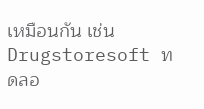เหมือนกัน เช่น Drugstoresoft ทดลอ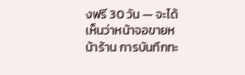งฟรี 30 วัน — จะได้เห็นว่าหน้าจอขายหน้าร้าน การบันทึกทะ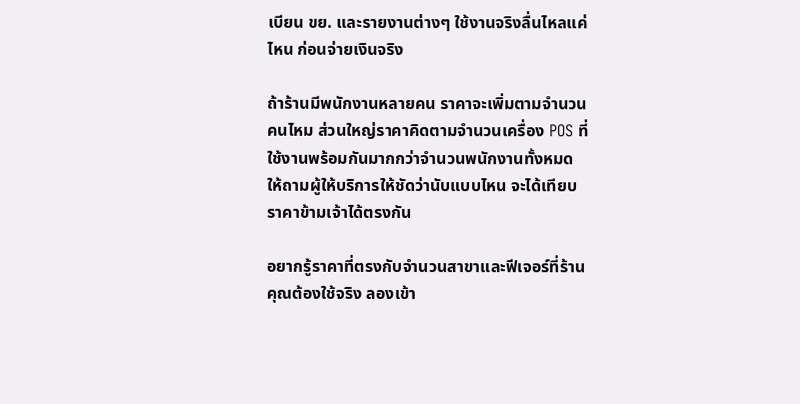เบียน ขย. และรายงานต่างๆ ใช้งานจริงลื่นไหลแค่ไหน ก่อนจ่ายเงินจริง

ถ้าร้านมีพนักงานหลายคน ราคาจะเพิ่มตามจำนวนคนไหม ส่วนใหญ่ราคาคิดตามจำนวนเครื่อง POS ที่ใช้งานพร้อมกันมากกว่าจำนวนพนักงานทั้งหมด ให้ถามผู้ให้บริการให้ชัดว่านับแบบไหน จะได้เทียบราคาข้ามเจ้าได้ตรงกัน

อยากรู้ราคาที่ตรงกับจำนวนสาขาและฟีเจอร์ที่ร้านคุณต้องใช้จริง ลองเข้า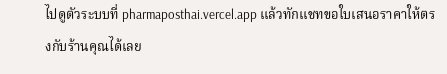ไปดูตัวระบบที่ pharmaposthai.vercel.app แล้วทักแชทขอใบเสนอราคาให้ตรงกับร้านคุณได้เลย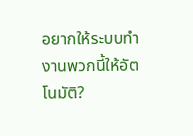อยากให้ระบบทำงานพวกนี้ให้อัตโนมัติ?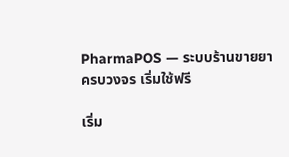PharmaPOS — ระบบร้านขายยาครบวงจร เริ่มใช้ฟรี

เริ่ม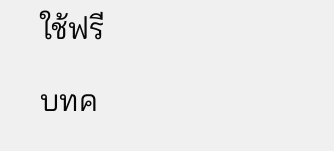ใช้ฟรี

บทค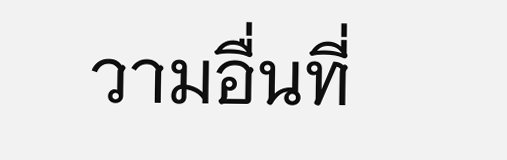วามอื่นที่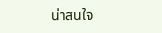น่าสนใจ